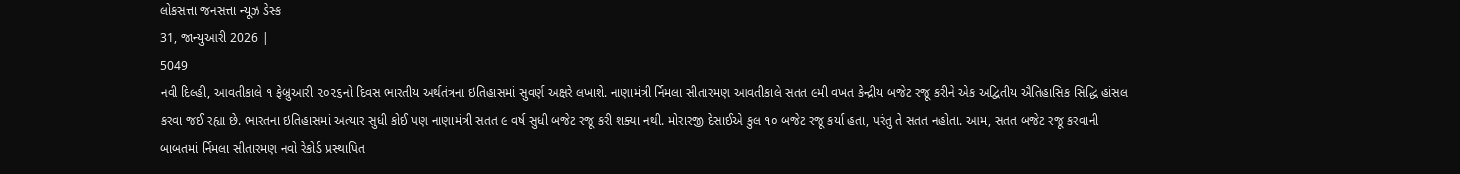લોકસત્તા જનસત્તા ન્યૂઝ ડેસ્ક
31, જાન્યુઆરી 2026 |
5049
નવી દિલ્હી, આવતીકાલે ૧ ફેબ્રુઆરી ૨૦૨૬નો દિવસ ભારતીય અર્થતંત્રના ઇતિહાસમાં સુવર્ણ અક્ષરે લખાશે. નાણામંત્રી ર્નિમલા સીતારમણ આવતીકાલે સતત ૯મી વખત કેન્દ્રીય બજેટ રજૂ કરીને એક અદ્વિતીય ઐતિહાસિક સિદ્ધિ હાંસલ કરવા જઈ રહ્યા છે. ભારતના ઇતિહાસમાં અત્યાર સુધી કોઈ પણ નાણામંત્રી સતત ૯ વર્ષ સુધી બજેટ રજૂ કરી શક્યા નથી. મોરારજી દેસાઈએ કુલ ૧૦ બજેટ રજૂ કર્યા હતા, પરંતુ તે સતત નહોતા. આમ, સતત બજેટ રજૂ કરવાની બાબતમાં ર્નિમલા સીતારમણ નવો રેકોર્ડ પ્રસ્થાપિત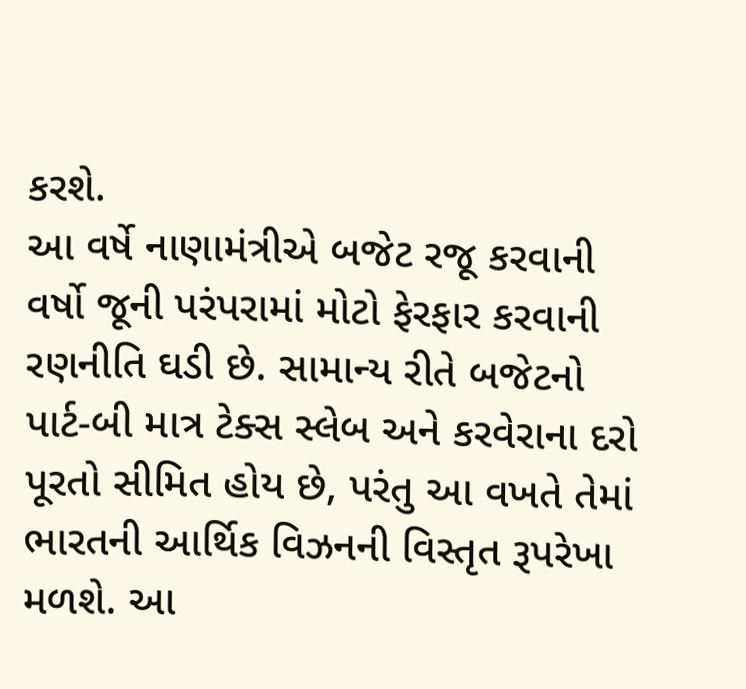કરશે.
આ વર્ષે નાણામંત્રીએ બજેટ રજૂ કરવાની વર્ષો જૂની પરંપરામાં મોટો ફેરફાર કરવાની રણનીતિ ઘડી છે. સામાન્ય રીતે બજેટનો પાર્ટ-બી માત્ર ટેક્સ સ્લેબ અને કરવેરાના દરો પૂરતો સીમિત હોય છે, પરંતુ આ વખતે તેમાં ભારતની આર્થિક વિઝનની વિસ્તૃત રૂપરેખા મળશે. આ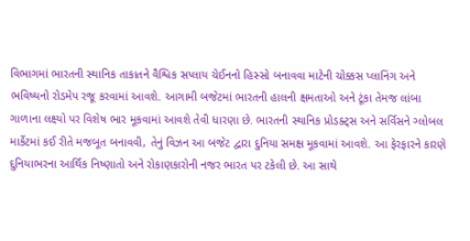વિભાગમાં ભારતની સ્થાનિક તાકાતને વૈશ્વિક સપ્લાય ચેઈનનો હિસ્સો બનાવવા માટેની ચોક્કસ પ્લાનિંગ અને ભવિષ્યનો રોડમેપ રજૂ કરવામાં આવશે. આગામી બજેટમાં ભારતની હાલની ક્ષમતાઓ અને ટૂંકા તેમજ લાંબા ગાળાના લક્ષ્યો પર વિશેષ ભાર મૂકવામાં આવશે તેવી ધારણા છે. ભારતની સ્થાનિક પ્રોડક્ટ્સ અને સર્વિસને ગ્લોબલ માર્કેટમાં કઈ રીતે મજબૂત બનાવવી, તેનું વિઝન આ બજેટ દ્વારા દુનિયા સમક્ષ મૂકવામાં આવશે. આ ફેરફારને કારણે દુનિયાભરના આર્થિક નિષ્ણાતો અને રોકાણકારોની નજર ભારત પર ટકેલી છે. આ સાથે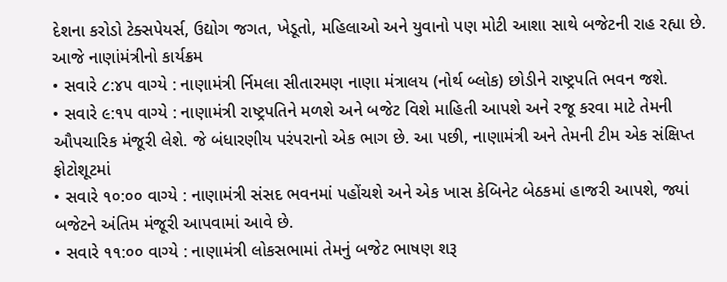દેશના કરોડો ટેક્સપેયર્સ, ઉદ્યોગ જગત, ખેડૂતો, મહિલાઓ અને યુવાનો પણ મોટી આશા સાથે બજેટની રાહ રહ્યા છે.
આજે નાણાંમંત્રીનો કાર્યક્રમ
• સવારે ૮:૪૫ વાગ્યે : નાણામંત્રી ર્નિમલા સીતારમણ નાણા મંત્રાલય (નોર્થ બ્લોક) છોડીને રાષ્ટ્રપતિ ભવન જશે.
• સવારે ૯:૧૫ વાગ્યે : નાણામંત્રી રાષ્ટ્રપતિને મળશે અને બજેટ વિશે માહિતી આપશે અને રજૂ કરવા માટે તેમની ઔપચારિક મંજૂરી લેશે. જે બંધારણીય પરંપરાનો એક ભાગ છે. આ પછી, નાણામંત્રી અને તેમની ટીમ એક સંક્ષિપ્ત ફોટોશૂટમાં
• સવારે ૧૦:૦૦ વાગ્યે : નાણામંત્રી સંસદ ભવનમાં પહોંચશે અને એક ખાસ કેબિનેટ બેઠકમાં હાજરી આપશે, જ્યાં બજેટને અંતિમ મંજૂરી આપવામાં આવે છે.
• સવારે ૧૧:૦૦ વાગ્યે : નાણામંત્રી લોકસભામાં તેમનું બજેટ ભાષણ શરૂ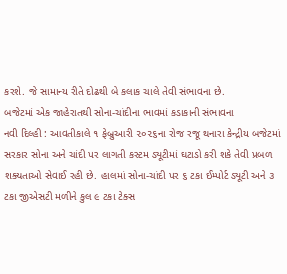કરશે. જે સામાન્ય રીતે દોઢથી બે કલાક ચાલે તેવી સંભાવના છે.
બજેટમાં એક જાહેરાતથી સોના-ચાંદીના ભાવમાં કડાકાની સંભાવના
નવી દિલ્હી : આવતીકાલે ૧ ફેબ્રુઆરી ૨૦૨૬ના રોજ રજૂ થનારા કેન્દ્રીય બજેટમાં સરકાર સોના અને ચાંદી પર લાગતી કસ્ટમ ડ્યૂટીમાં ઘટાડો કરી શકે તેવી પ્રબળ શક્યતાઓ સેવાઈ રહી છે. હાલમાં સોના-ચાંદી પર ૬ ટકા ઈમ્પોર્ટ ડ્યૂટી અને ૩ ટકા જીએસટી મળીને કુલ ૯ ટકા ટેક્સ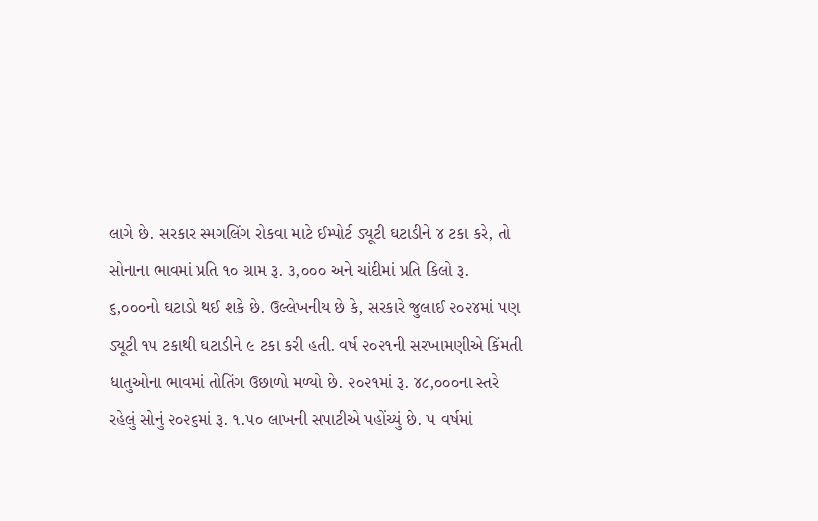લાગે છે. સરકાર સ્મગલિંગ રોકવા માટે ઈમ્પોર્ટ ડ્યૂટી ઘટાડીને ૪ ટકા કરે, તો સોનાના ભાવમાં પ્રતિ ૧૦ ગ્રામ રૂ. ૩,૦૦૦ અને ચાંદીમાં પ્રતિ કિલો રૂ. ૬,૦૦૦નો ઘટાડો થઈ શકે છે. ઉલ્લેખનીય છે કે, સરકારે જુલાઈ ૨૦૨૪માં પણ ડ્યૂટી ૧૫ ટકાથી ઘટાડીને ૯ ટકા કરી હતી. વર્ષ ૨૦૨૧ની સરખામણીએ કિંમતી ધાતુઓના ભાવમાં તોતિંગ ઉછાળો મળ્યો છે. ૨૦૨૧માં રૂ. ૪૮,૦૦૦ના સ્તરે રહેલું સોનું ૨૦૨૬માં રૂ. ૧.૫૦ લાખની સપાટીએ પહોંચ્યું છે. ૫ વર્ષમાં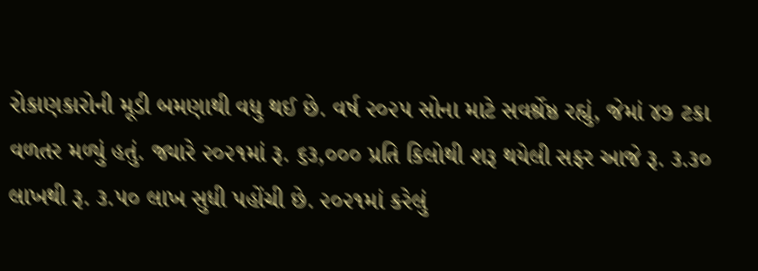રોકાણકારોની મૂડી બમણાથી વધુ થઈ છે. વર્ષ ૨૦૨૫ સોના માટે સવર્શ્રેષ્ઠ રહ્યું, જેમાં ૪૭ ટકા વળતર મળ્યું હતું. જ્યારે ૨૦૨૧માં રૂ. ૬૩,૦૦૦ પ્રતિ કિલોથી શરૂ થયેલી સફર આજે રૂ. ૩.૩૦ લાખથી રૂ. ૩.૫૦ લાખ સુધી પહોંચી છે. ૨૦૨૧માં કરેલું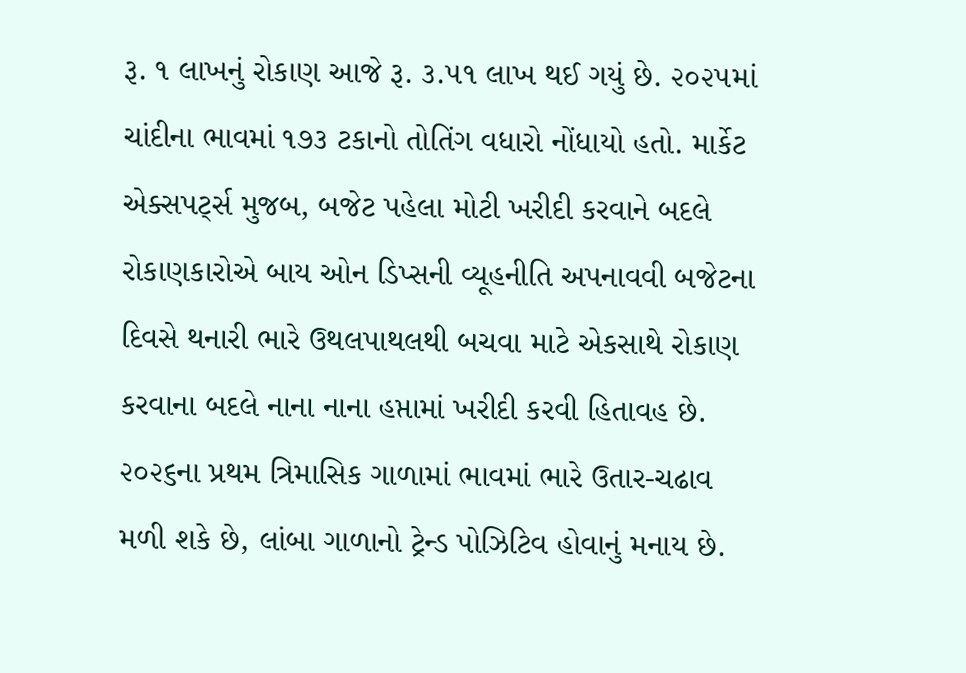રૂ. ૧ લાખનું રોકાણ આજે રૂ. ૩.૫૧ લાખ થઈ ગયું છે. ૨૦૨૫માં ચાંદીના ભાવમાં ૧૭૩ ટકાનો તોતિંગ વધારો નોંધાયો હતો. માર્કેટ એક્સપર્ટ્સ મુજબ, બજેટ પહેલા મોટી ખરીદી કરવાને બદલે રોકાણકારોએ બાય ઓન ડિપ્સની વ્યૂહનીતિ અપનાવવી બજેટના દિવસે થનારી ભારે ઉથલપાથલથી બચવા માટે એકસાથે રોકાણ કરવાના બદલે નાના નાના હપ્તામાં ખરીદી કરવી હિતાવહ છે. ૨૦૨૬ના પ્રથમ ત્રિમાસિક ગાળામાં ભાવમાં ભારે ઉતાર-ચઢાવ મળી શકે છે, લાંબા ગાળાનો ટ્રેન્ડ પોઝિટિવ હોવાનું મનાય છે.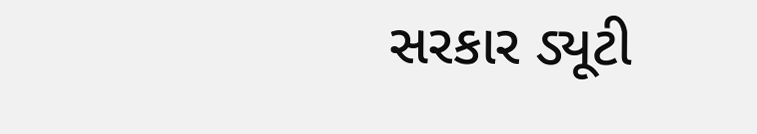સરકાર ડ્યૂટી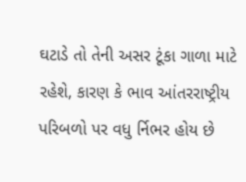ઘટાડે તો તેની અસર ટૂંકા ગાળા માટે રહેશે, કારણ કે ભાવ આંતરરાષ્ટ્રીય પરિબળો પર વધુ ર્નિભર હોય છે